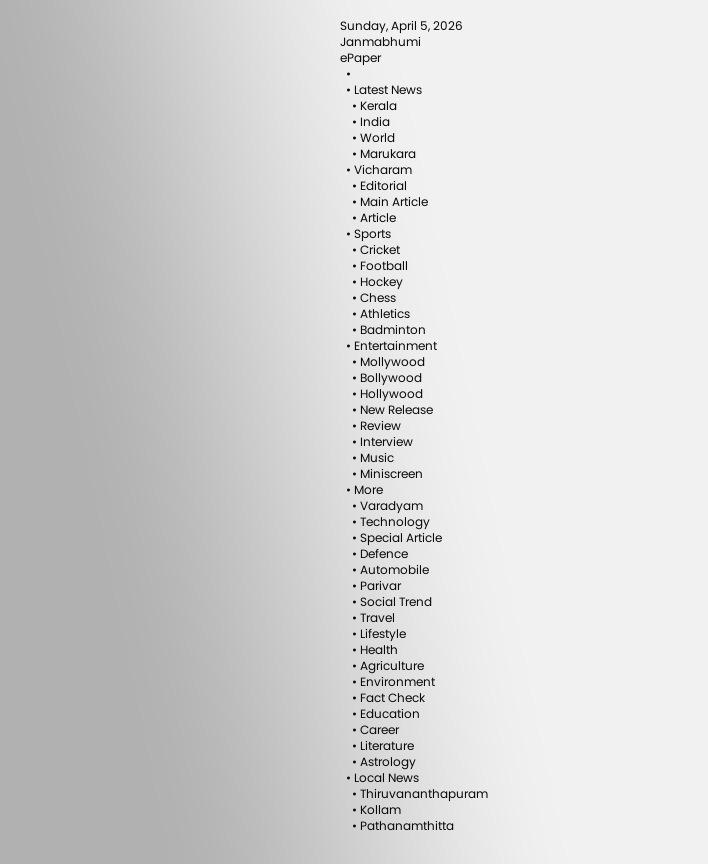Sunday, April 5, 2026
Janmabhumi
ePaper
  •
  • Latest News
    • Kerala
    • India
    • World
    • Marukara
  • Vicharam
    • Editorial
    • Main Article
    • Article
  • Sports
    • Cricket
    • Football
    • Hockey
    • Chess
    • Athletics
    • Badminton
  • Entertainment
    • Mollywood
    • Bollywood
    • Hollywood
    • New Release
    • Review
    • Interview
    • Music
    • Miniscreen
  • More
    • Varadyam
    • Technology
    • Special Article
    • Defence
    • Automobile
    • Parivar
    • Social Trend
    • Travel
    • Lifestyle
    • Health
    • Agriculture
    • Environment
    • Fact Check
    • Education
    • Career
    • Literature
    • Astrology
  • Local News
    • Thiruvananthapuram
    • Kollam
    • Pathanamthitta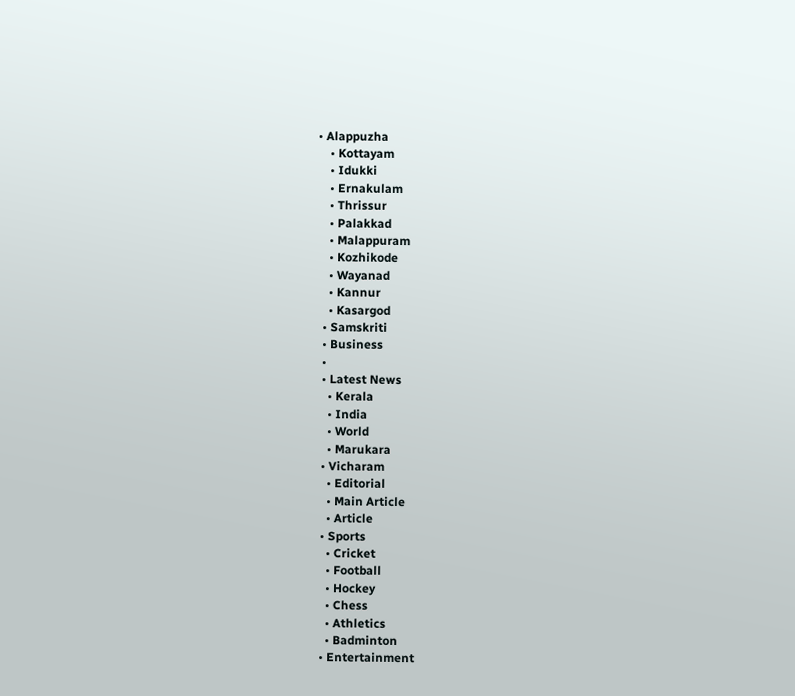• Alappuzha
    • Kottayam
    • Idukki
    • Ernakulam
    • Thrissur
    • Palakkad
    • Malappuram
    • Kozhikode
    • Wayanad
    • Kannur
    • Kasargod
  • Samskriti
  • Business
  •
  • Latest News
    • Kerala
    • India
    • World
    • Marukara
  • Vicharam
    • Editorial
    • Main Article
    • Article
  • Sports
    • Cricket
    • Football
    • Hockey
    • Chess
    • Athletics
    • Badminton
  • Entertainment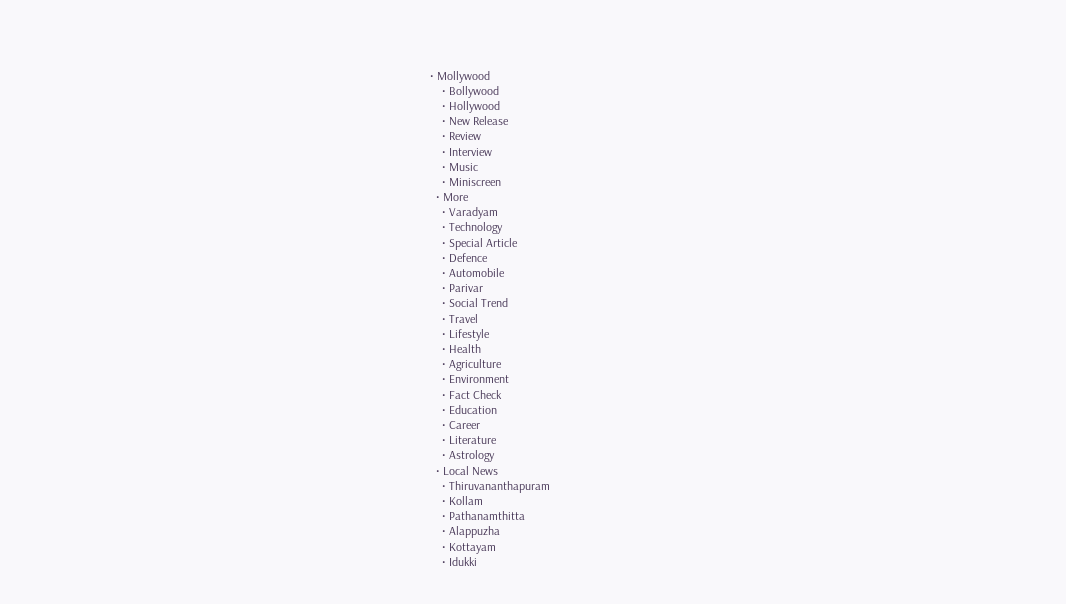• Mollywood
    • Bollywood
    • Hollywood
    • New Release
    • Review
    • Interview
    • Music
    • Miniscreen
  • More
    • Varadyam
    • Technology
    • Special Article
    • Defence
    • Automobile
    • Parivar
    • Social Trend
    • Travel
    • Lifestyle
    • Health
    • Agriculture
    • Environment
    • Fact Check
    • Education
    • Career
    • Literature
    • Astrology
  • Local News
    • Thiruvananthapuram
    • Kollam
    • Pathanamthitta
    • Alappuzha
    • Kottayam
    • Idukki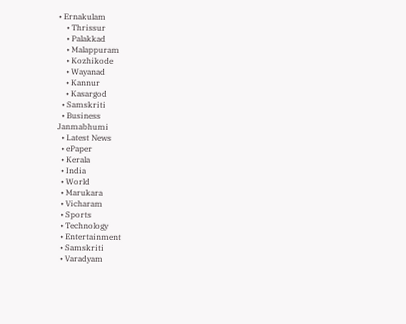• Ernakulam
    • Thrissur
    • Palakkad
    • Malappuram
    • Kozhikode
    • Wayanad
    • Kannur
    • Kasargod
  • Samskriti
  • Business
Janmabhumi
  • Latest News
  • ePaper
  • Kerala
  • India
  • World
  • Marukara
  • Vicharam
  • Sports
  • Technology
  • Entertainment
  • Samskriti
  • Varadyam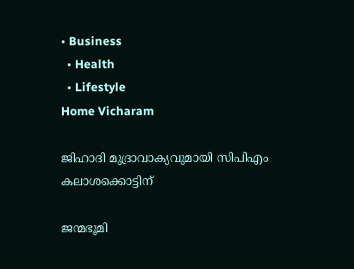• Business
  • Health
  • Lifestyle
Home Vicharam

ജിഹാദി മുദ്രാവാക്യവുമായി സിപിഎം കലാശക്കൊട്ടിന്

ജന്മഭൂമി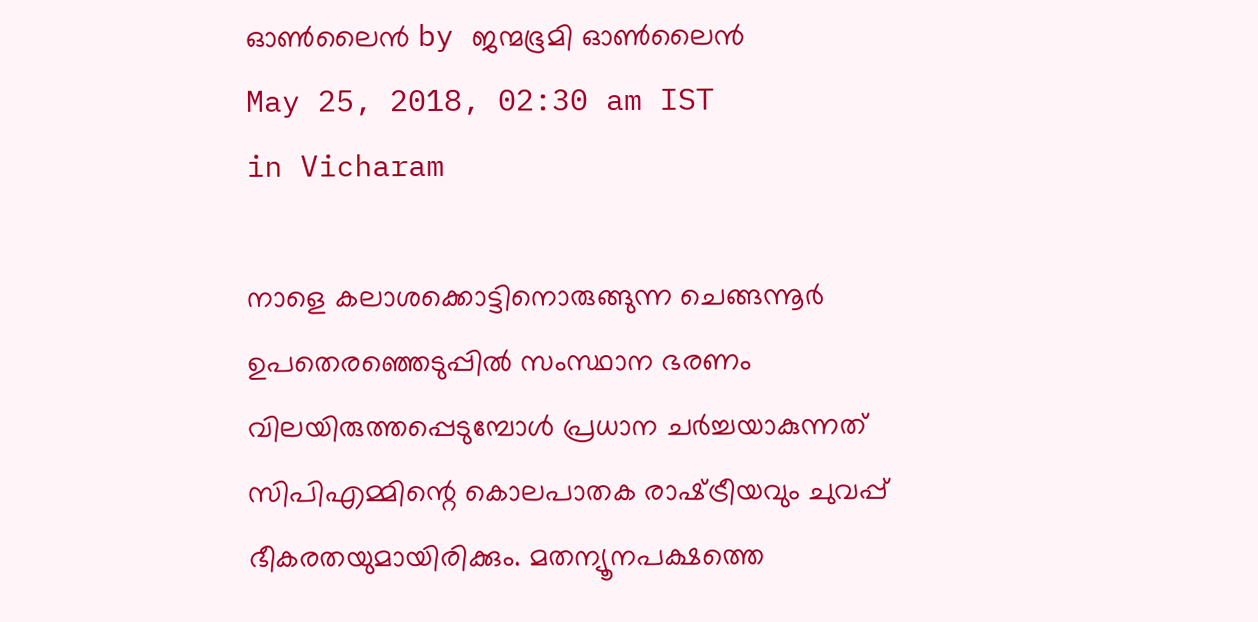ഓണ്‍ലൈന്‍ by ജന്മഭൂമി ഓണ്‍ലൈന്‍
May 25, 2018, 02:30 am IST
in Vicharam

നാളെ കലാശക്കൊട്ടിനൊരുങ്ങുന്ന ചെങ്ങന്നൂര്‍ ഉപതെരഞ്ഞെടുപ്പില്‍ സംസ്ഥാന ഭരണം വിലയിരുത്തപ്പെടുമ്പോള്‍ പ്രധാന ചര്‍ച്ചയാകുന്നത് സിപിഎമ്മിന്റെ കൊലപാതക രാഷ്‌ട്രീയവും ചുവപ്പ് ഭീകരതയുമായിരിക്കും. മതന്യൂനപക്ഷത്തെ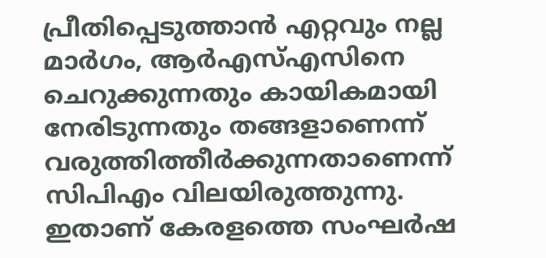പ്രീതിപ്പെടുത്താന്‍ എറ്റവും നല്ല മാര്‍ഗം, ആര്‍എസ്എസിനെ ചെറുക്കുന്നതും കായികമായി നേരിടുന്നതും തങ്ങളാണെന്ന് വരുത്തിത്തീര്‍ക്കുന്നതാണെന്ന് സിപിഎം വിലയിരുത്തുന്നു. ഇതാണ് കേരളത്തെ സംഘര്‍ഷ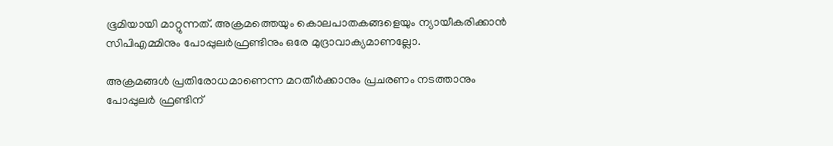ഭൂമിയായി മാറ്റുന്നത്. അക്രമത്തെയും കൊലപാതകങ്ങളെയും ന്യായീകരിക്കാന്‍ സിപിഎമ്മിനും പോപ്പുലര്‍ഫ്രണ്ടിനും ഒരേ മുദ്രാവാക്യമാണല്ലോ.

അക്രമങ്ങള്‍ പ്രതിരോധമാണെന്ന മറതീര്‍ക്കാനും പ്രചരണം നടത്താനും പോപ്പുലര്‍ ഫ്രണ്ടിന്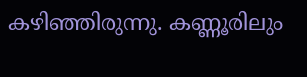കഴിഞ്ഞിരുന്നു. കണ്ണൂരിലും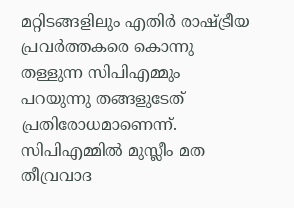മറ്റിടങ്ങളിലും എതിര്‍ രാഷ്‌ട്രീയ പ്രവര്‍ത്തകരെ കൊന്നു തള്ളുന്ന സിപിഎമ്മും പറയുന്നു തങ്ങളുടേത് പ്രതിരോധമാണെന്ന്. സിപിഎമ്മില്‍ മുസ്ലീം മത തീവ്രവാദ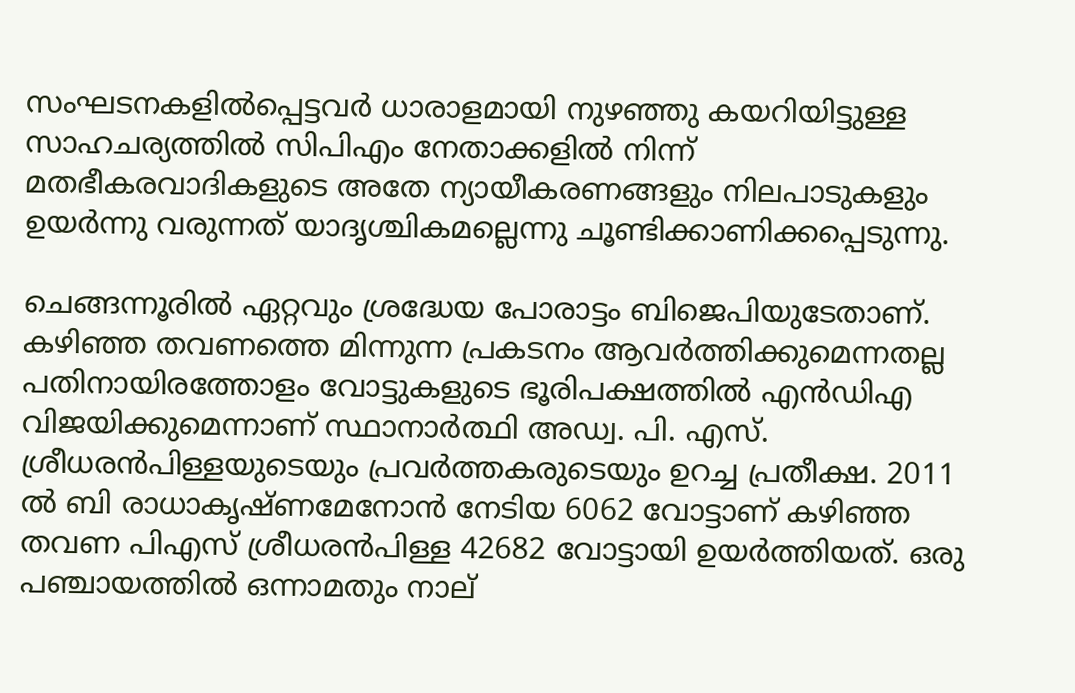സംഘടനകളില്‍പ്പെട്ടവര്‍ ധാരാളമായി നുഴഞ്ഞു കയറിയിട്ടുള്ള സാഹചര്യത്തില്‍ സിപിഎം നേതാക്കളില്‍ നിന്ന് മതഭീകരവാദികളുടെ അതേ ന്യായീകരണങ്ങളും നിലപാടുകളും ഉയര്‍ന്നു വരുന്നത് യാദൃശ്ചികമല്ലെന്നു ചൂണ്ടിക്കാണിക്കപ്പെടുന്നു.

ചെങ്ങന്നൂരില്‍ ഏറ്റവും ശ്രദ്ധേയ പോരാട്ടം ബിജെപിയുടേതാണ്. കഴിഞ്ഞ തവണത്തെ മിന്നുന്ന പ്രകടനം ആവര്‍ത്തിക്കുമെന്നതല്ല പതിനായിരത്തോളം വോട്ടുകളുടെ ഭൂരിപക്ഷത്തില്‍ എന്‍ഡിഎ വിജയിക്കുമെന്നാണ് സ്ഥാനാര്‍ത്ഥി അഡ്വ. പി. എസ്. ശ്രീധരന്‍പിള്ളയുടെയും പ്രവര്‍ത്തകരുടെയും ഉറച്ച പ്രതീക്ഷ. 2011 ല്‍ ബി രാധാകൃഷ്ണമേനോന്‍ നേടിയ 6062 വോട്ടാണ് കഴിഞ്ഞ തവണ പിഎസ് ശ്രീധരന്‍പിള്ള 42682 വോട്ടായി ഉയര്‍ത്തിയത്. ഒരു പഞ്ചായത്തില്‍ ഒന്നാമതും നാല്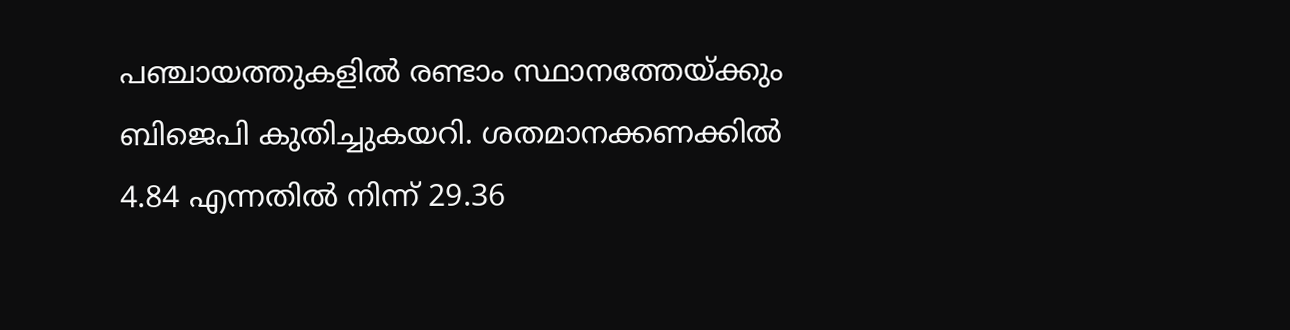പഞ്ചായത്തുകളില്‍ രണ്ടാം സ്ഥാനത്തേയ്‌ക്കും ബിജെപി കുതിച്ചുകയറി. ശതമാനക്കണക്കില്‍ 4.84 എന്നതില്‍ നിന്ന് 29.36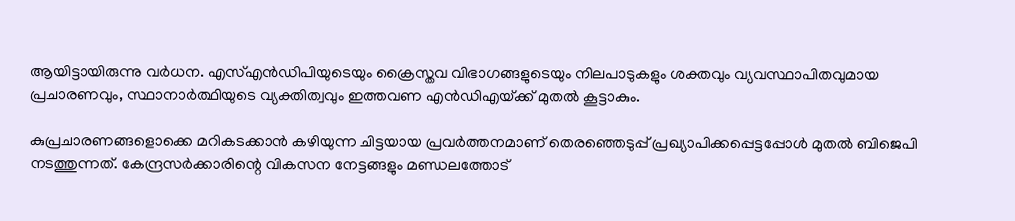ആയിട്ടായിരുന്നു വര്‍ധന. എസ്എന്‍ഡിപിയുടെയും ക്രൈസ്തവ വിഭാഗങ്ങളുടെയും നിലപാടുകളും ശക്തവും വ്യവസ്ഥാപിതവുമായ പ്രചാരണവും, സ്ഥാനാര്‍ത്ഥിയുടെ വ്യക്തിത്വവും ഇത്തവണ എന്‍ഡിഎയ്‌ക്ക് മുതല്‍ കൂട്ടാകും.

കുപ്രചാരണങ്ങളൊക്കെ മറികടക്കാന്‍ കഴിയുന്ന ചിട്ടയായ പ്രവര്‍ത്തനമാണ് തെരഞ്ഞെടുപ്പ് പ്രഖ്യാപിക്കപ്പെട്ടപ്പോള്‍ മുതല്‍ ബിജെപി  നടത്തുന്നത്. കേന്ദ്രസര്‍ക്കാരിന്റെ വികസന നേട്ടങ്ങളും മണ്ഡലത്തോട്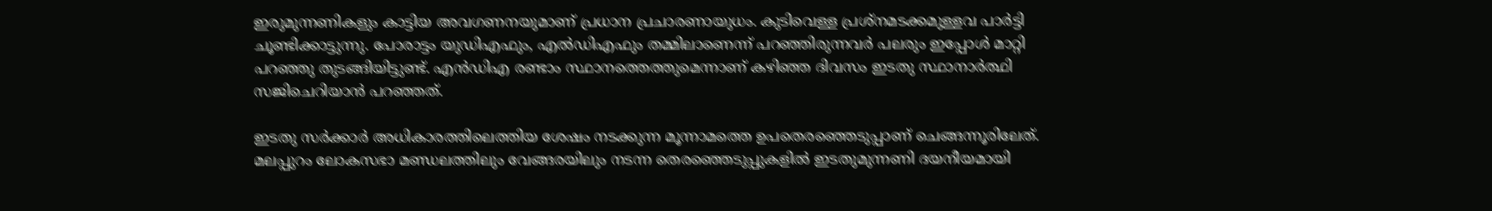ഇരുമുന്നണികളും കാട്ടിയ അവഗണനയുമാണ് പ്രധാന പ്രചാരണായുധം. കുടിവെള്ള പ്രശ്‌നമടക്കമുള്ളവ പാര്‍ട്ടി ചൂണ്ടിക്കാട്ടുന്നു. പോരാട്ടം യുഡിഎഫും, എല്‍ഡിഎഫും തമ്മിലാണെന്ന് പറഞ്ഞിരുന്നവര്‍ പലരും ഇപ്പോള്‍ മാറ്റി പറഞ്ഞു തുടങ്ങിയിട്ടുണ്ട്. എന്‍ഡിഎ രണ്ടാം സ്ഥാനത്തെത്തുമെന്നാണ് കഴിഞ്ഞ ദിവസം ഇടതു സ്ഥാനാര്‍ത്ഥി സജിചെറിയാന്‍ പറഞ്ഞത്.

ഇടതു സര്‍ക്കാര്‍ അധികാരത്തിലെത്തിയ ശേഷം നടക്കുന്ന മൂന്നാമത്തെ ഉപതെരഞ്ഞെടുപ്പാണ് ചെങ്ങന്നൂരിലേത്. മലപ്പുറം ലോകസഭാ മണ്ഡലത്തിലും വേങ്ങരയിലും നടന്ന തെരഞ്ഞെടുപ്പുകളില്‍ ഇടതുമുന്നണി ദയനീയമായി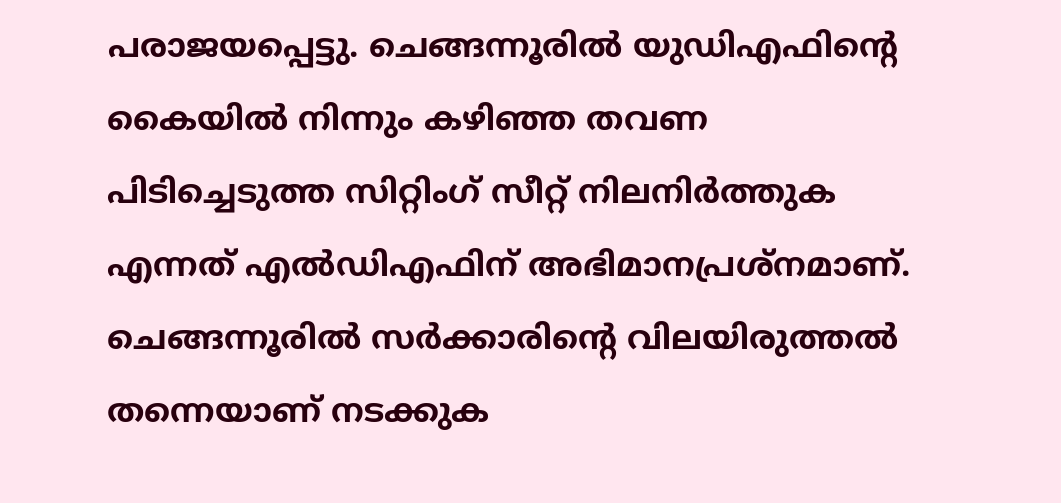പരാജയപ്പെട്ടു. ചെങ്ങന്നൂരില്‍ യുഡിഎഫിന്റെ കൈയില്‍ നിന്നും കഴിഞ്ഞ തവണ പിടിച്ചെടുത്ത സിറ്റിംഗ് സീറ്റ് നിലനിര്‍ത്തുക എന്നത് എല്‍ഡിഎഫിന് അഭിമാനപ്രശ്നമാണ്. ചെങ്ങന്നൂരില്‍ സര്‍ക്കാരിന്റെ വിലയിരുത്തല്‍ തന്നെയാണ് നടക്കുക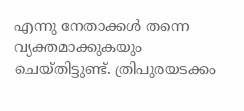എന്നു നേതാക്കള്‍ തന്നെ വ്യക്തമാക്കുകയും ചെയ്തിട്ടുണ്ട്. ത്രിപുരയടക്കം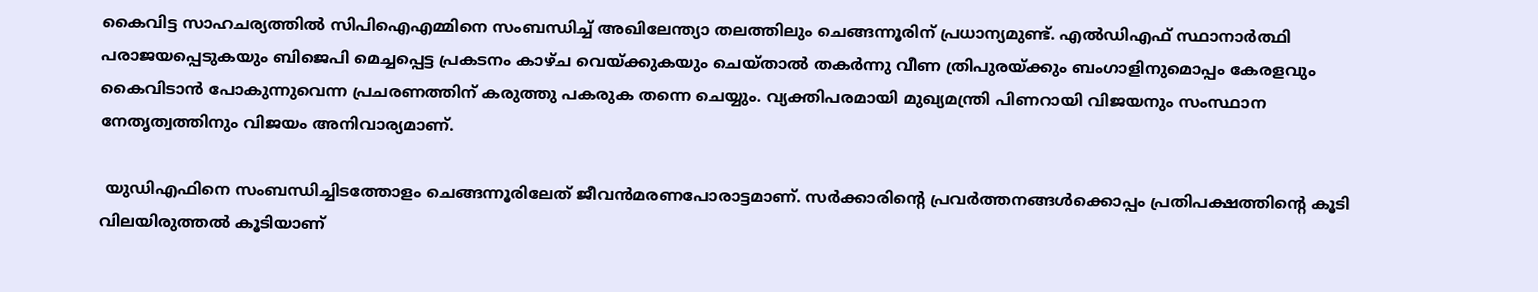കൈവിട്ട സാഹചര്യത്തില്‍ സിപിഐഎമ്മിനെ സംബന്ധിച്ച് അഖിലേന്ത്യാ തലത്തിലും ചെങ്ങന്നൂരിന് പ്രധാന്യമുണ്ട്. എല്‍ഡിഎഫ് സ്ഥാനാര്‍ത്ഥി പരാജയപ്പെടുകയും ബിജെപി മെച്ചപ്പെട്ട പ്രകടനം കാഴ്ച വെയ്‌ക്കുകയും ചെയ്താല്‍ തകര്‍ന്നു വീണ ത്രിപുരയ്‌ക്കും ബംഗാളിനുമൊപ്പം കേരളവും കൈവിടാന്‍ പോകുന്നുവെന്ന പ്രചരണത്തിന് കരുത്തു പകരുക തന്നെ ചെയ്യും. വ്യക്തിപരമായി മുഖ്യമന്ത്രി പിണറായി വിജയനും സംസ്ഥാന നേതൃത്വത്തിനും വിജയം അനിവാര്യമാണ്.

 യുഡിഎഫിനെ സംബന്ധിച്ചിടത്തോളം ചെങ്ങന്നൂരിലേത് ജീവന്‍മരണപോരാട്ടമാണ്. സര്‍ക്കാരിന്റെ പ്രവര്‍ത്തനങ്ങള്‍ക്കൊപ്പം പ്രതിപക്ഷത്തിന്റെ കൂടി വിലയിരുത്തല്‍ കൂടിയാണ്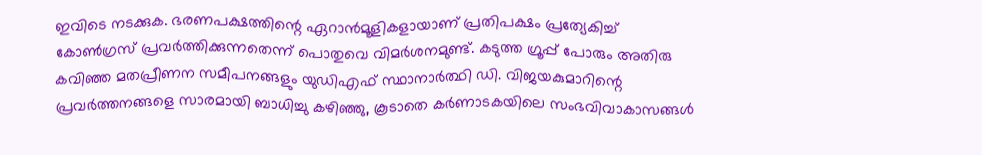ഇവിടെ നടക്കുക. ഭരണപക്ഷത്തിന്റെ ഏറാന്‍മൂളികളായാണ് പ്രതിപക്ഷം പ്രത്യേകിച്ച് കോണ്‍ഗ്രസ് പ്രവര്‍ത്തിക്കുന്നതെന്ന് പൊതുവെ വിമര്‍ശനമുണ്ട്. കടുത്ത ഗ്രൂപ്പ് പോരും അതിരു കവിഞ്ഞ മതപ്രീണന സമീപനങ്ങളും യുഡിഎഫ് സ്ഥാനാര്‍ത്ഥി ഡി. വിജയകുമാറിന്റെ പ്രവര്‍ത്തനങ്ങളെ സാരമായി ബാധിച്ചു കഴിഞ്ഞു, കൂടാതെ കര്‍ണാടകയിലെ സംഭവിവാകാസങ്ങള്‍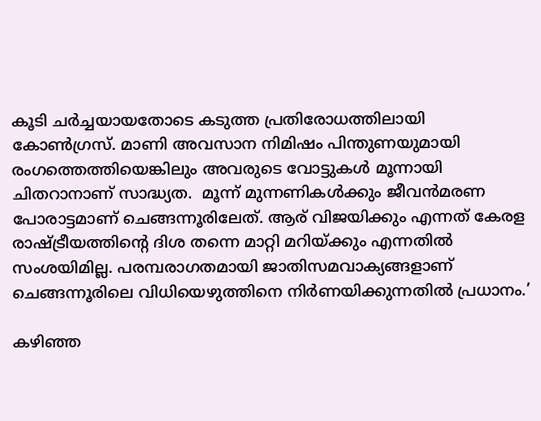കൂടി ചര്‍ച്ചയായതോടെ കടുത്ത പ്രതിരോധത്തിലായി കോണ്‍ഗ്രസ്. മാണി അവസാന നിമിഷം പിന്തുണയുമായി രംഗത്തെത്തിയെങ്കിലും അവരുടെ വോട്ടുകള്‍ മൂന്നായി ചിതറാനാണ് സാദ്ധ്യത.  മൂന്ന് മുന്നണികള്‍ക്കും ജീവന്‍മരണ പോരാട്ടമാണ് ചെങ്ങന്നൂരിലേത്. ആര് വിജയിക്കും എന്നത് കേരള രാഷ്‌ട്രീയത്തിന്റെ ദിശ തന്നെ മാറ്റി മറിയ്‌ക്കും എന്നതില്‍ സംശയിമില്ല. പരമ്പരാഗതമായി ജാതിസമവാക്യങ്ങളാണ് ചെങ്ങന്നൂരിലെ വിധിയെഴുത്തിനെ നിര്‍ണയിക്കുന്നതില്‍ പ്രധാനം.’

കഴിഞ്ഞ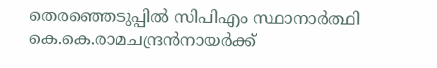തെരഞ്ഞെടുപ്പില്‍ സിപിഎം സ്ഥാനാര്‍ത്ഥി കെ.കെ.രാമചന്ദ്രന്‍നായര്‍ക്ക്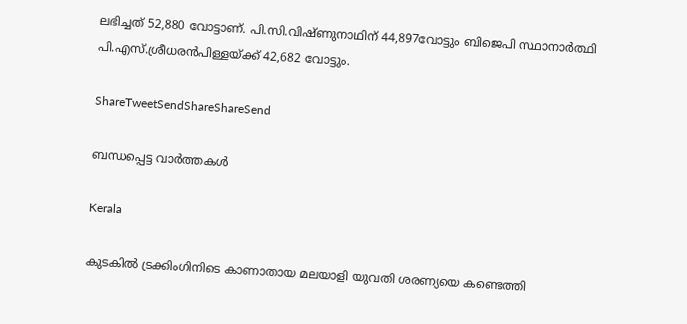ലഭിച്ചത് 52,880 വോട്ടാണ്. പി.സി.വിഷ്ണുനാഥിന് 44,897വോട്ടും ബിജെപി സ്ഥാനാര്‍ത്ഥി പി.എസ്.ശ്രീധരന്‍പിള്ളയ്‌ക്ക് 42,682 വോട്ടും.

ShareTweetSendShareShareSend

ബന്ധപ്പെട്ട വാര്‍ത്തകള്‍

Kerala

കുടകില്‍ ട്രക്കിംഗിനിടെ കാണാതായ മലയാളി യുവതി ശരണ്യയെ കണ്ടെത്തി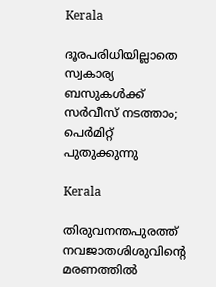Kerala

ദൂരപരിധിയില്ലാതെ സ്വകാര്യ ബസുകള്‍ക്ക് സര്‍വീസ് നടത്താം; പെര്‍മിറ്റ് പുതുക്കുന്നു

Kerala

തിരുവനന്തപുരത്ത് നവജാതശിശുവിന്റെ മരണത്തില്‍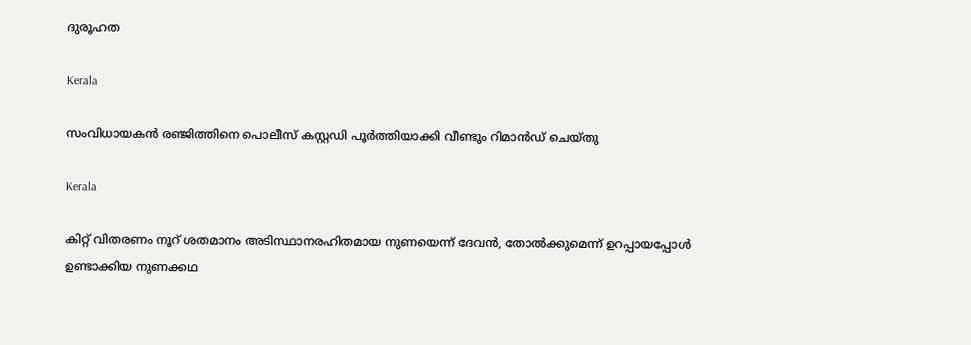ദുരൂഹത

Kerala

സംവിധായകന്‍ രഞ്ജിത്തിനെ പൊലീസ് കസ്റ്റഡി പൂര്‍ത്തിയാക്കി വീണ്ടും റിമാന്‍ഡ് ചെയ്തു

Kerala

കിറ്റ് വിതരണം നൂറ് ശതമാനം അടിസ്ഥാനരഹിതമായ നുണയെന്ന് ദേവന്‍, തോല്‍ക്കുമെന്ന് ഉറപ്പായപ്പോള്‍ ഉണ്ടാക്കിയ നുണക്കഥ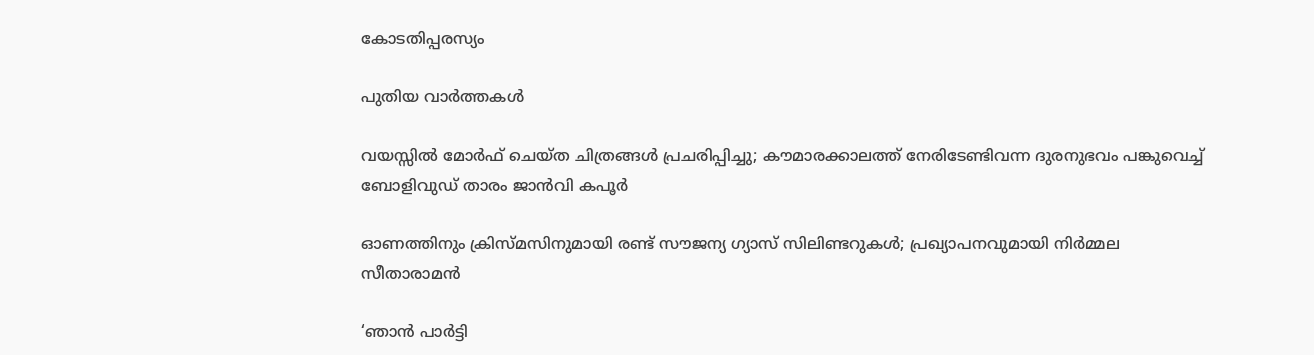കോടതിപ്പരസ്യം

പുതിയ വാര്‍ത്തകള്‍

വയസ്സിൽ മോർഫ് ചെയ്ത ചിത്രങ്ങൾ പ്രചരിപ്പിച്ചു; കൗമാരക്കാലത്ത് നേരിടേണ്ടിവന്ന ദുരനുഭവം പങ്കുവെച്ച് ബോളിവുഡ് താരം ജാൻവി കപൂർ

ഓണത്തിനും ക്രിസ്മസിനുമായി രണ്ട് സൗജന്യ ഗ്യാസ് സിലിണ്ടറുകള്‍; പ്രഖ്യാപനവുമായി നിര്‍മ്മല സീതാരാമൻ

‘ഞാന്‍ പാര്‍ട്ടി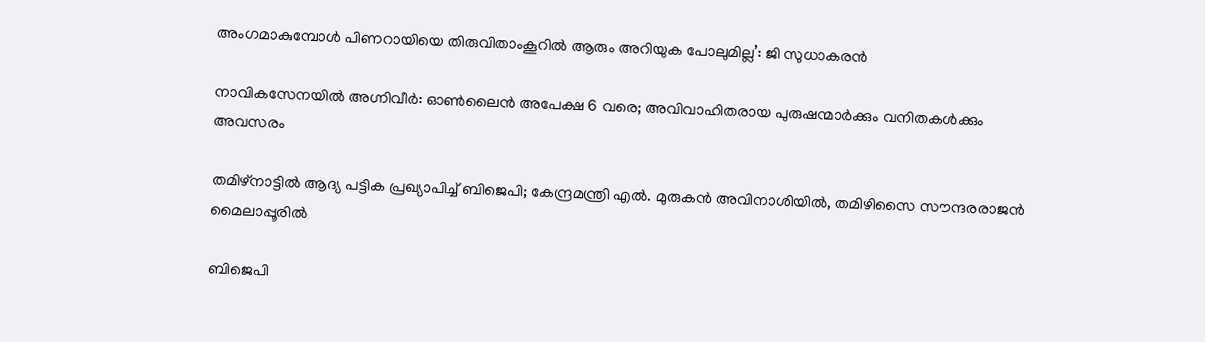അംഗമാകുമ്പോള്‍ പിണറായിയെ തിരുവിതാംകൂറില്‍ ആരും അറിയുക പോലുമില്ല’: ജി സുധാകരന്‍

നാവികസേനയില്‍ അഗ്നിവീര്‍: ഓണ്‍ലൈന്‍ അപേക്ഷ 6 വരെ; അവിവാഹിതരായ പുരുഷന്മാര്‍ക്കും വനിതകള്‍ക്കും അവസരം

തമിഴ്നാട്ടില്‍ ആദ്യ പട്ടിക പ്രഖ്യാപിച്ച് ബിജെപി; കേന്ദ്രമന്ത്രി എല്‍. മുരുകന്‍ അവിനാശിയില്‍, തമിഴിസൈ സൗന്ദരരാജന്‍ മൈലാപ്പൂരില്‍

ബിജെപി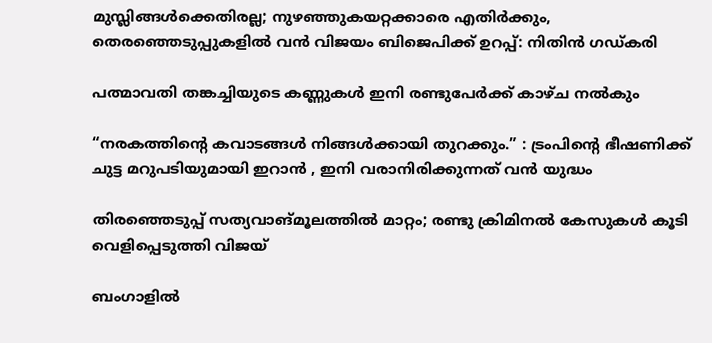മുസ്ലിങ്ങൾക്കെതിരല്ല; നുഴഞ്ഞുകയറ്റക്കാരെ എതിർക്കും, തെരഞ്ഞെടുപ്പുകളിൽ വൻ വിജയം ബിജെപിക്ക് ഉറപ്പ്: നിതിൻ ഗഡ്കരി

പത്മാവതി തങ്കച്ചിയുടെ കണ്ണുകള്‍ ഇനി രണ്ടുപേര്‍ക്ക് കാഴ്ച നല്‍കും

“നരകത്തിന്റെ കവാടങ്ങൾ നിങ്ങൾക്കായി തുറക്കും.” : ട്രംപിന്റെ ഭീഷണിക്ക് ചുട്ട മറുപടിയുമായി ഇറാൻ , ഇനി വരാനിരിക്കുന്നത് വൻ യുദ്ധം

തിരഞ്ഞെടുപ്പ് സത്യവാങ്മൂലത്തിൽ മാറ്റം; രണ്ടു ക്രിമിനൽ കേസുകൾ കൂടി വെളിപ്പെടുത്തി വിജയ്

ബംഗാളില്‍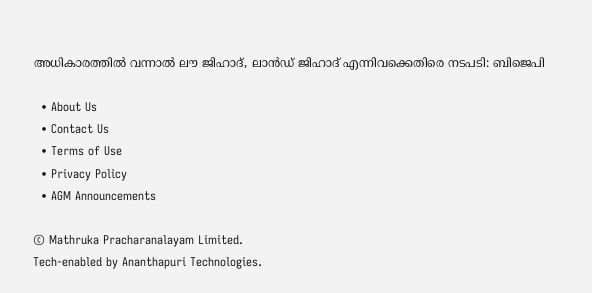അധികാരത്തില്‍ വന്നാല്‍ ലൗ ജിഹാദ്, ലാന്‍ഡ് ജിഹാദ് എന്നിവക്കെതിരെ നടപടി: ബിജെപി

  • About Us
  • Contact Us
  • Terms of Use
  • Privacy Policy
  • AGM Announcements

© Mathruka Pracharanalayam Limited.
Tech-enabled by Ananthapuri Technologies.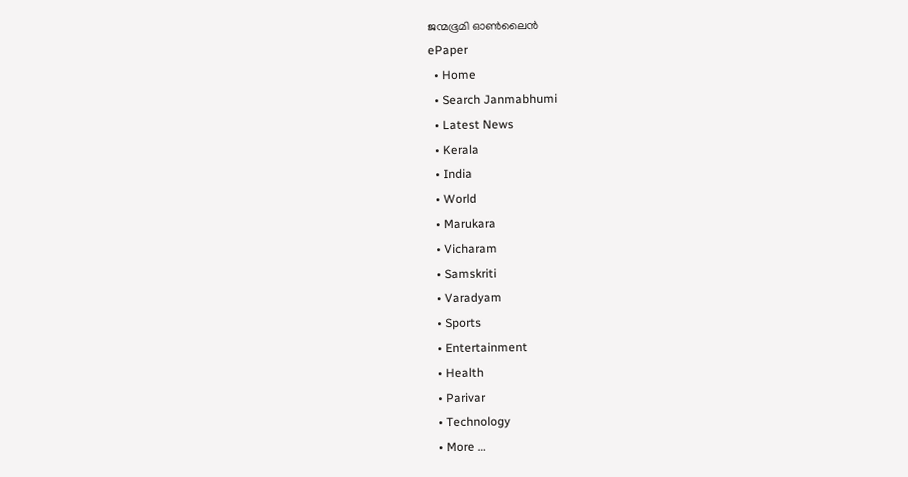ജന്മഭൂമി ഓണ്‍ലൈന്‍
ePaper
  • Home
  • Search Janmabhumi
  • Latest News
  • Kerala
  • India
  • World
  • Marukara
  • Vicharam
  • Samskriti
  • Varadyam
  • Sports
  • Entertainment
  • Health
  • Parivar
  • Technology
  • More …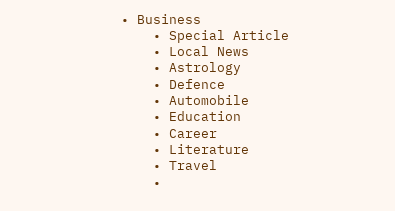• Business
    • Special Article
    • Local News
    • Astrology
    • Defence
    • Automobile
    • Education
    • Career
    • Literature
    • Travel
    •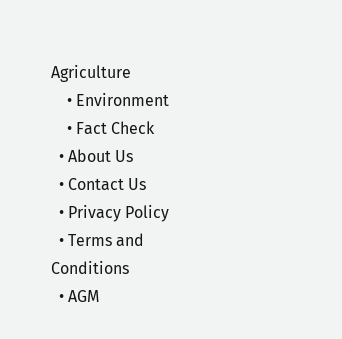Agriculture
    • Environment
    • Fact Check
  • About Us
  • Contact Us
  • Privacy Policy
  • Terms and Conditions
  • AGM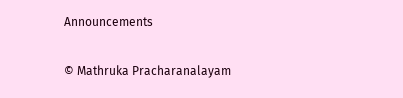Announcements

© Mathruka Pracharanalayam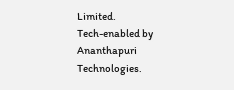Limited.
Tech-enabled by Ananthapuri Technologies.